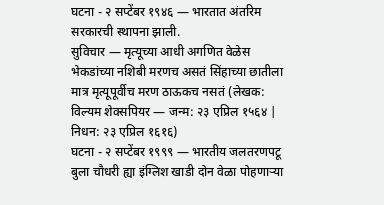घटना - २ सप्टेंबर १९४६ — भारतात अंतरिम सरकारची स्थापना झाली.
सुविचार — मृत्यूच्या आधी अगणित वेळेस भेकडांच्या नशिबी मरणच असतं सिंहाच्या छातीला मात्र मृत्यूपूर्वीच मरण ठाऊकच नसतं (लेखक: विल्यम शेक्सपियर — जन्म: २३ एप्रिल १५६४ | निधन: २३ एप्रिल १६१६)
घटना - २ सप्टेंबर १९९९ — भारतीय जलतरणपटू बुला चौधरी ह्या इंग्लिश खाडी दोन वेळा पोहणाऱ्या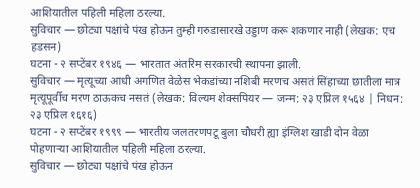आशियातील पहिली महिला ठरल्या.
सुविचार — छोट्या पक्षांचे पंख होऊन तुम्ही गरुडासारखे उड्डाण करू शकणार नाही (लेखक: एच हडसन)
घटना - २ सप्टेंबर १९४६ — भारतात अंतरिम सरकारची स्थापना झाली.
सुविचार — मृत्यूच्या आधी अगणित वेळेस भेकडांच्या नशिबी मरणच असतं सिंहाच्या छातीला मात्र मृत्यूपूर्वीच मरण ठाऊकच नसतं (लेखक: विल्यम शेक्सपियर — जन्म: २३ एप्रिल १५६४ | निधन: २३ एप्रिल १६१६)
घटना - २ सप्टेंबर १९९९ — भारतीय जलतरणपटू बुला चौधरी ह्या इंग्लिश खाडी दोन वेळा पोहणाऱ्या आशियातील पहिली महिला ठरल्या.
सुविचार — छोट्या पक्षांचे पंख होऊन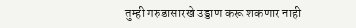तुम्ही गरुडासारखे उड्डाण करू शकणार नाही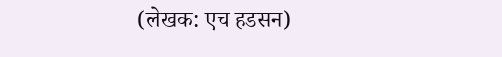(लेखक: एच हडसन)